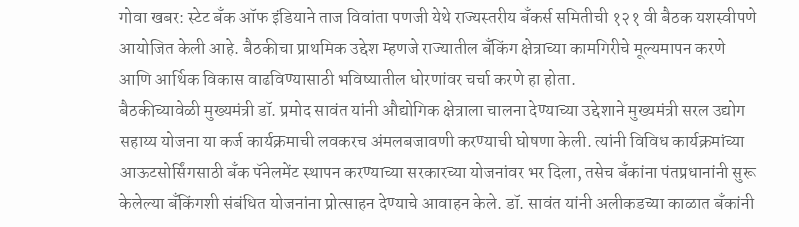गोवा खबर: स्टेट बँक ऑफ इंडियाने ताज विवांता पणजी येथे राज्यस्तरीय बँकर्स समितीची १२१ वी बैठक यशस्वीपणे आयोजित केली आहे. बैठकीचा प्राथमिक उद्देश म्हणजे राज्यातील बँकिंग क्षेत्राच्या कामगिरीचे मूल्यमापन करणे आणि आर्थिक विकास वाढविण्यासाठी भविष्यातील धोरणांवर चर्चा करणे हा होता.
बैठकीच्यावेळी मुख्यमंत्री डॉ. प्रमोद सावंत यांनी औद्योगिक क्षेत्राला चालना देण्याच्या उद्देशाने मुख्यमंत्री सरल उद्योग सहाय्य योजना या कर्ज कार्यक्रमाची लवकरच अंमलबजावणी करण्याची घोषणा केली. त्यांनी विविध कार्यक्रमांच्या आऊटसोर्सिंगसाठी बँक पॅनेलमेंट स्थापन करण्याच्या सरकारच्या योजनांवर भर दिला, तसेच बँकांना पंतप्रधानांनी सुरू केलेल्या बँकिंगशी संबंधित योजनांना प्रोत्साहन देण्याचे आवाहन केले. डॉ. सावंत यांनी अलीकडच्या काळात बँकांनी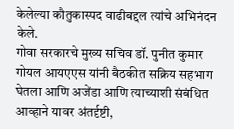केलेल्या कौतुकास्पद वाढीबद्दल त्यांचे अभिनंदन केले.
गोवा सरकारचे मुख्य सचिव डॉ. पुनीत कुमार गोयल आयएएस यांनी बैठकीत सक्रिय सहभाग घेतला आणि अजेंडा आणि त्याच्याशी संबंधित आव्हाने यावर अंतर्दृष्टी,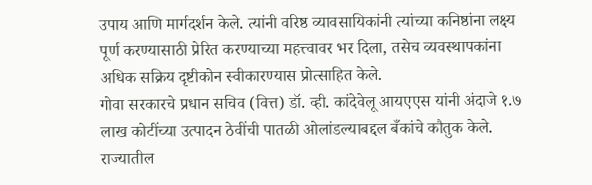उपाय आणि मार्गदर्शन केले. त्यांनी वरिष्ठ व्यावसायिकांनी त्यांच्या कनिष्ठांना लक्ष्य पूर्ण करण्यासाठी प्रेरित करण्याच्या महत्त्वावर भर दिला, तसेच व्यवस्थापकांना अधिक सक्रिय दृष्टीकोन स्वीकारण्यास प्रोत्साहित केले.
गोवा सरकारचे प्रधान सचिव (वित्त) डॉ. व्ही. कांदेवेलू आयएएस यांनी अंदाजे १.७ लाख कोटींच्या उत्पादन ठेवींची पातळी ओलांडल्याबद्दल बँकांचे कौतुक केले. राज्यातील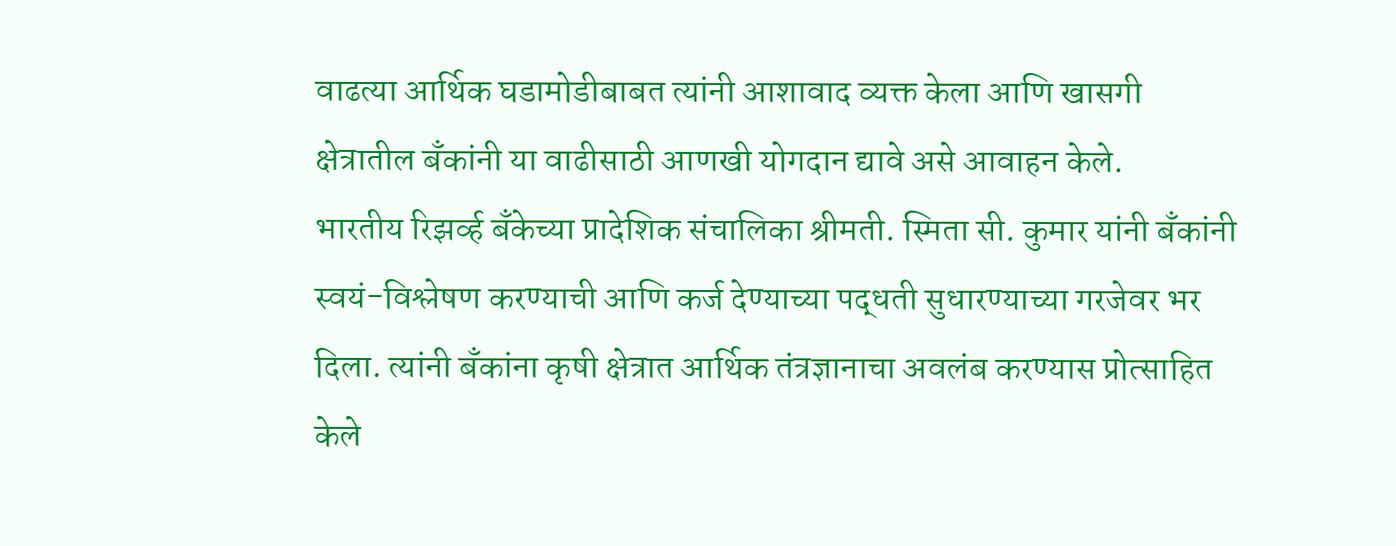वाढत्या आर्थिक घडामोडीबाबत त्यांनी आशावाद व्यक्त केला आणि खासगी क्षेत्रातील बँकांनी या वाढीसाठी आणखी योगदान द्यावे असे आवाहन केले.
भारतीय रिझर्व्ह बँकेच्या प्रादेशिक संचालिका श्रीमती. स्मिता सी. कुमार यांनी बँकांनी स्वयं-विश्लेषण करण्याची आणि कर्ज देण्याच्या पद्धती सुधारण्याच्या गरजेवर भर दिला. त्यांनी बँकांना कृषी क्षेत्रात आर्थिक तंत्रज्ञानाचा अवलंब करण्यास प्रोत्साहित केले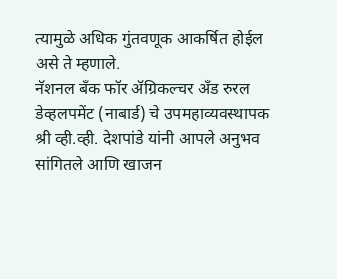त्यामुळे अधिक गुंतवणूक आकर्षित होईल असे ते म्हणाले.
नॅशनल बँक फॉर ॲग्रिकल्चर अँड रुरल डेव्हलपमेंट (नाबार्ड) चे उपमहाव्यवस्थापक श्री व्ही.व्ही. देशपांडे यांनी आपले अनुभव सांगितले आणि खाजन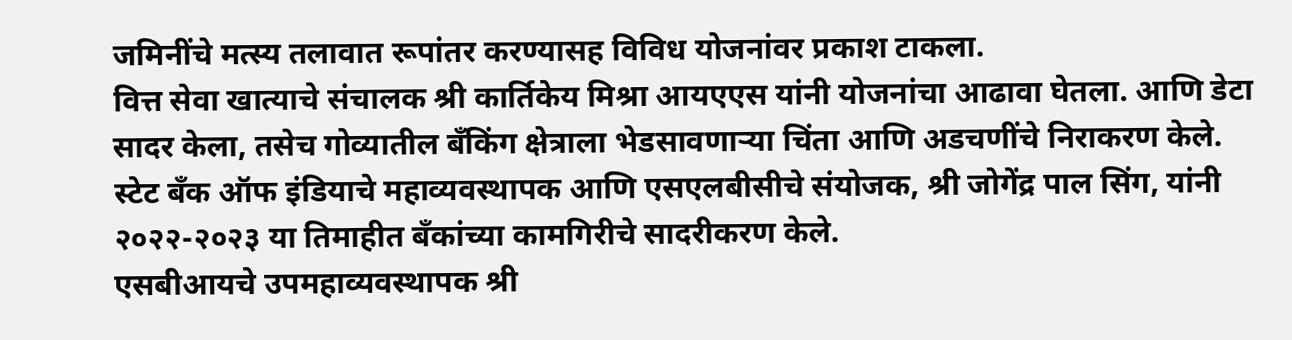जमिनींचे मत्स्य तलावात रूपांतर करण्यासह विविध योजनांवर प्रकाश टाकला.
वित्त सेवा खात्याचे संचालक श्री कार्तिकेय मिश्रा आयएएस यांनी योजनांचा आढावा घेतला. आणि डेटा सादर केला, तसेच गोव्यातील बँकिंग क्षेत्राला भेडसावणाऱ्या चिंता आणि अडचणींचे निराकरण केले.
स्टेट बँक ऑफ इंडियाचे महाव्यवस्थापक आणि एसएलबीसीचे संयोजक, श्री जोगेंद्र पाल सिंग, यांनी २०२२-२०२३ या तिमाहीत बँकांच्या कामगिरीचे सादरीकरण केले.
एसबीआयचे उपमहाव्यवस्थापक श्री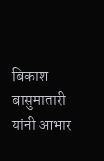बिकाश बासुमातारी यांनी आभार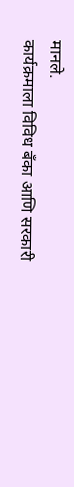मानले.
कार्यक्रमाला विविध बँका आणि सरकारी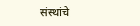संस्थांचे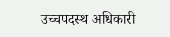उच्चपदस्थ अधिकारी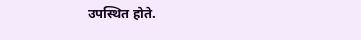उपस्थित होते.